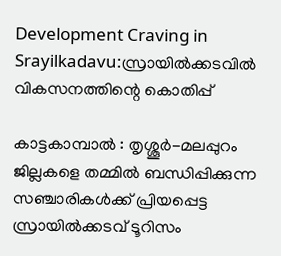Development Craving in Srayilkadavu:സ്രായിൽക്കടവിൽ വികസനത്തിന്റെ കൊതിപ്പ്

കാട്ടകാമ്പാൽ : തൃശ്ശൂർ-മലപ്പുറം ജില്ലകളെ തമ്മിൽ ബന്ധിപ്പിക്കുന്ന സഞ്ചാരികൾക്ക് പ്രിയപ്പെട്ട സ്രായിൽക്കടവ് ടൂറിസം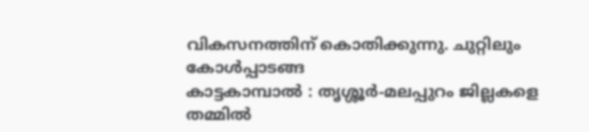വികസനത്തിന് കൊതിക്കുന്നു. ചുറ്റിലും കോൾപ്പാടങ്ങ
കാട്ടകാമ്പാൽ : തൃശ്ശൂർ-മലപ്പുറം ജില്ലകളെ തമ്മിൽ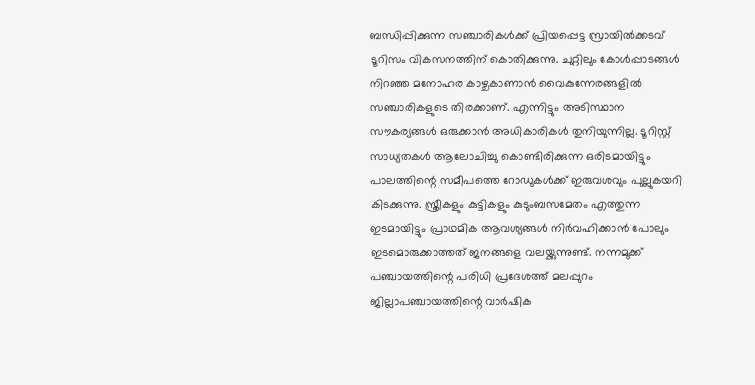ബന്ധിപ്പിക്കുന്ന സഞ്ചാരികൾക്ക് പ്രിയപ്പെട്ട സ്രായിൽക്കടവ് ടൂറിസം വികസനത്തിന് കൊതിക്കുന്നു. ചുറ്റിലും കോൾപ്പാടങ്ങൾ നിറഞ്ഞ മനോഹര കാഴ്ചകാണാൻ വൈകുന്നേരങ്ങളിൽ സഞ്ചാരികളുടെ തിരക്കാണ്. എന്നിട്ടും അടിസ്ഥാന സൗകര്യങ്ങൾ ഒരുക്കാൻ അധികാരികൾ തുനിയുന്നില്ല. ടൂറിസ്റ്റ് സാധ്യതകൾ ആലോചിച്ചു കൊണ്ടിരിക്കുന്ന ഒരിടമായിട്ടും പാലത്തിന്റെ സമീപത്തെ റോഡുകൾക്ക് ഇരുവശവും പുല്ലുകയറി കിടക്കുന്നു. സ്ത്രീകളും കുട്ടികളും കുടുംബസമേതം എത്തുന്ന ഇടമായിട്ടും പ്രാഥമിക ആവശ്യങ്ങൾ നിർവഹിക്കാൻ പോലും ഇടമൊരുക്കാത്തത് ജനങ്ങളെ വലയ്ക്കുന്നുണ്ട്. നന്നമുക്ക് പഞ്ചായത്തിന്റെ പരിധി പ്രദേശത്ത് മലപ്പുറം ജില്ലാപഞ്ചായത്തിന്റെ വാർഷിക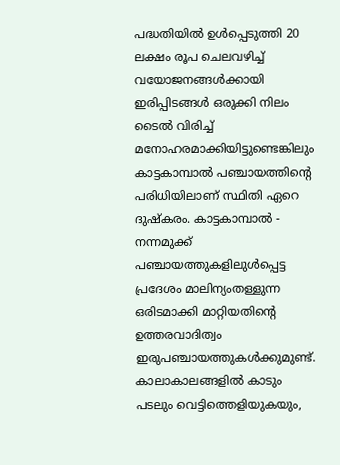പദ്ധതിയിൽ ഉൾപ്പെടുത്തി 20 ലക്ഷം രൂപ ചെലവഴിച്ച് വയോജനങ്ങൾക്കായി ഇരിപ്പിടങ്ങൾ ഒരുക്കി നിലം ടൈൽ വിരിച്ച് മനോഹരമാക്കിയിട്ടുണ്ടെങ്കിലും കാട്ടകാമ്പാൽ പഞ്ചായത്തിന്റെ പരിധിയിലാണ് സ്ഥിതി ഏറെ ദുഷ്കരം. കാട്ടകാമ്പാൽ - നന്നമുക്ക് പഞ്ചായത്തുകളിലുൾപ്പെട്ട പ്രദേശം മാലിന്യംതള്ളുന്ന ഒരിടമാക്കി മാറ്റിയതിന്റെ ഉത്തരവാദിത്വം ഇരുപഞ്ചായത്തുകൾക്കുമുണ്ട്. കാലാകാലങ്ങളിൽ കാടും പടലും വെട്ടിത്തെളിയുകയും,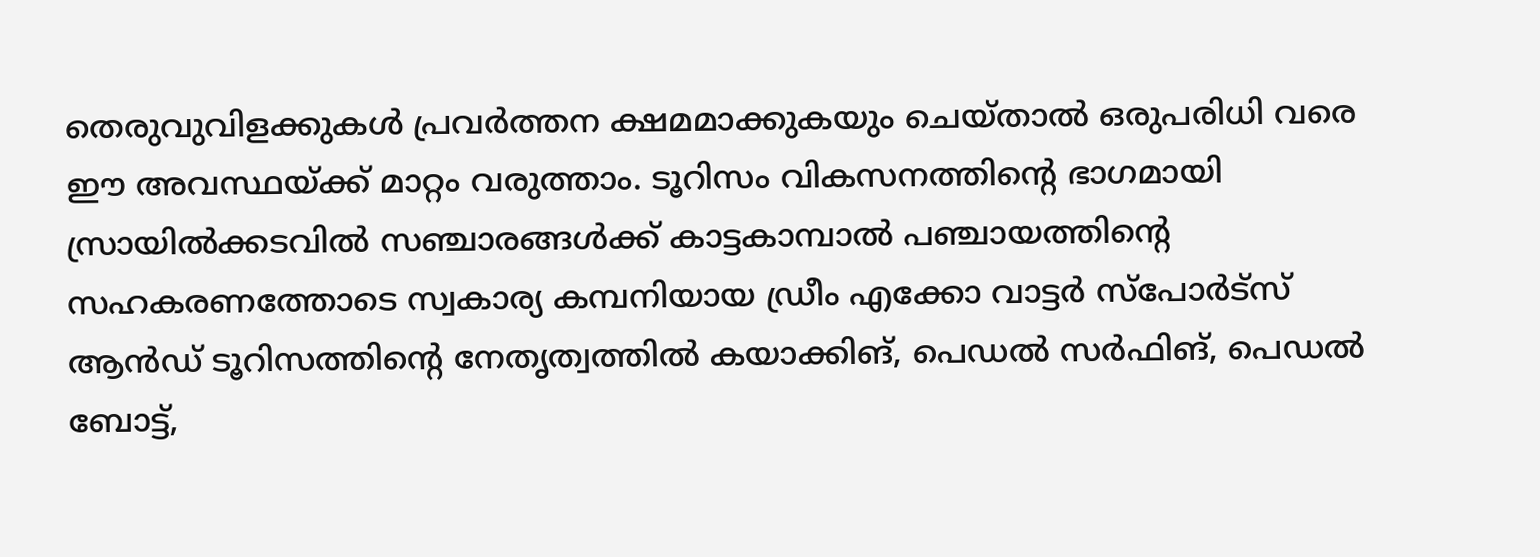തെരുവുവിളക്കുകൾ പ്രവർത്തന ക്ഷമമാക്കുകയും ചെയ്താൽ ഒരുപരിധി വരെ ഈ അവസ്ഥയ്ക്ക് മാറ്റം വരുത്താം. ടൂറിസം വികസനത്തിന്റെ ഭാഗമായി സ്രായിൽക്കടവിൽ സഞ്ചാരങ്ങൾക്ക് കാട്ടകാമ്പാൽ പഞ്ചായത്തിന്റെ സഹകരണത്തോടെ സ്വകാര്യ കമ്പനിയായ ഡ്രീം എക്കോ വാട്ടർ സ്പോർട്സ് ആൻഡ് ടൂറിസത്തിന്റെ നേതൃത്വത്തിൽ കയാക്കിങ്, പെഡൽ സർഫിങ്, പെഡൽ ബോട്ട്,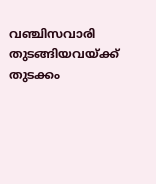വഞ്ചിസവാരി തുടങ്ങിയവയ്ക്ക് തുടക്കം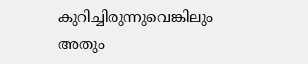കുറിച്ചിരുന്നുവെങ്കിലും അതും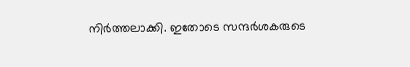നിർത്തലാക്കി. ഇതോടെ സന്ദർശകരുടെ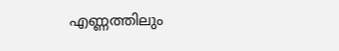എണ്ണത്തിലും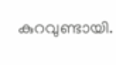കുറവുണ്ടായി.